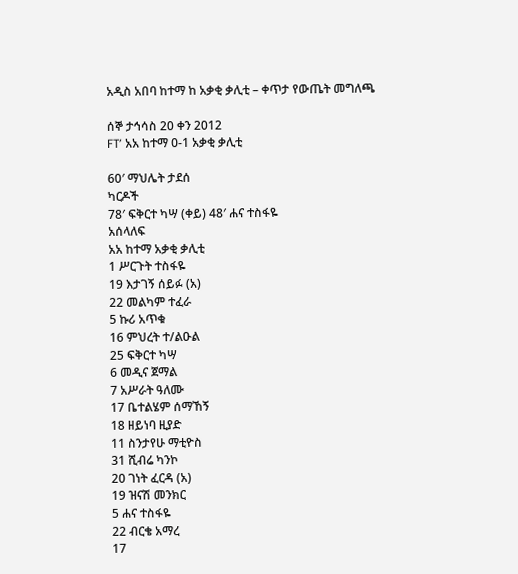አዲስ አበባ ከተማ ከ አቃቂ ቃሊቲ – ቀጥታ የውጤት መግለጫ

ሰኞ ታኅሳስ 20 ቀን 2012
FT’ አአ ከተማ 0-1 አቃቂ ቃሊቲ

60′ ማህሌት ታደሰ
ካርዶች
78′ ፍቅርተ ካሣ (ቀይ) 48′ ሐና ተስፋዬ
አሰላለፍ
አአ ከተማ አቃቂ ቃሊቲ
1 ሥርጉት ተስፋዬ
19 እታገኝ ሰይፉ (አ)
22 መልካም ተፈራ
5 ኩሪ አጥቁ
16 ምህረት ተ/ልዑል
25 ፍቅርተ ካሣ
6 መዲና ጀማል
7 አሥራት ዓለሙ
17 ቤተልሄም ሰማኸኝ
18 ዘይነባ ዚያድ
11 ስንታየሁ ማቲዮስ
31 ሺብሬ ካንኮ
20 ገነት ፈርዳ (አ)
19 ዝናሽ መንክር
5 ሐና ተስፋዬ
22 ብርቄ አማረ
17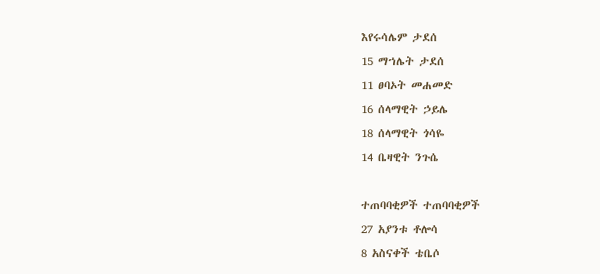እየሩሳሌም ታደሰ
15 ማኀሌት ታደሰ
11 ፀባኦት መሐመድ
16 ሰላማዊት ኃይሌ
18 ሰላማዊት ጎሳዬ
14 ቤዛዊት ንጉሴ

ተጠባባቂዎች ተጠባባቂዎች
27 አያንቱ ቶሎሳ
8 አስናቀች ቴቤሶ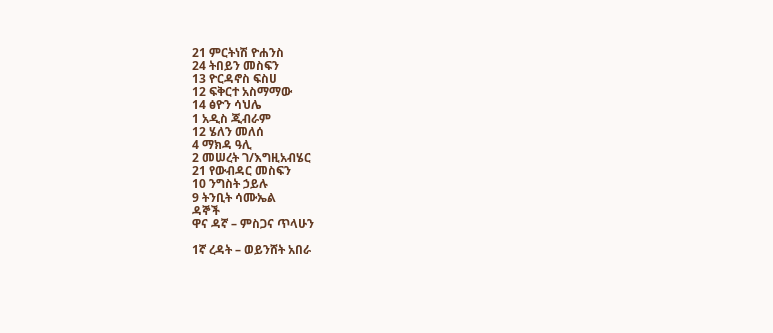21 ምርትነሽ ዮሐንስ
24 ትበይን መስፍን
13 ዮርዳኖስ ፍስሀ
12 ፍቅርተ አስማማው
14 ፅዮን ሳህሌ
1 አዲስ ጂብራም
12 ሄለን መለሰ
4 ማክዳ ዓሊ
2 መሠረት ገ/እግዚአብሄር
21 የውብዳር መስፍን
10 ንግስት ኃይሉ
9 ትንቢት ሳሙኤል
ዳኞች
ዋና ዳኛ – ምስጋና ጥላሁን

1ኛ ረዳት – ወይንሸት አበራ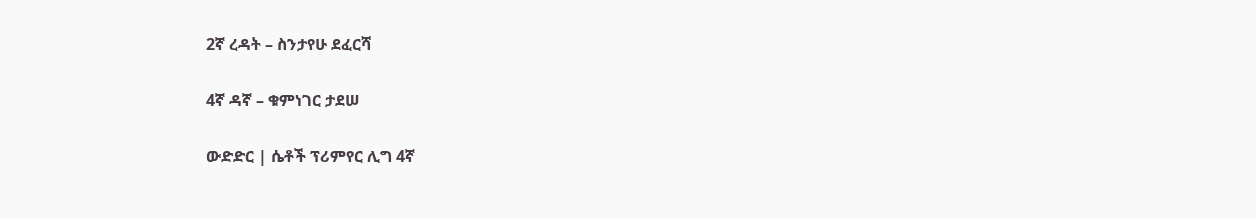2ኛ ረዳት – ስንታየሁ ደፈርሻ

4ኛ ዳኛ – ቁምነገር ታደሠ

ውድድር | ሴቶች ፕሪምየር ሊግ 4ኛ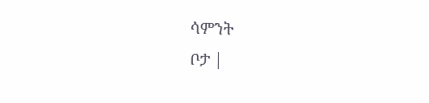ሳምንት
ቦታ |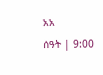አአ
ሰዓት | 9:00